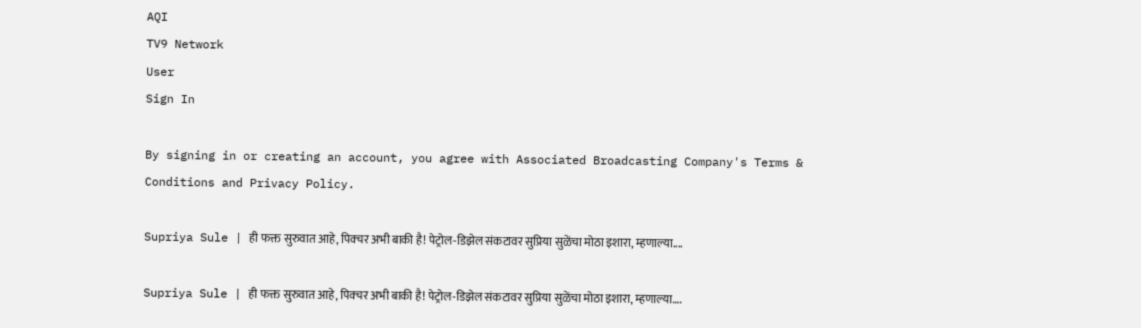AQI
TV9 Network
User
Sign In

By signing in or creating an account, you agree with Associated Broadcasting Company's Terms & Conditions and Privacy Policy.

Supriya Sule | ही फक्त सुरुवात आहे, पिक्चर अभी बाकी है! पेट्रोल-डिझेल संकटावर सुप्रिया सुळेंचा मोठा इशारा, म्हणाल्या....

Supriya Sule | ही फक्त सुरुवात आहे, पिक्चर अभी बाकी है! पेट्रोल-डिझेल संकटावर सुप्रिया सुळेंचा मोठा इशारा, म्हणाल्या….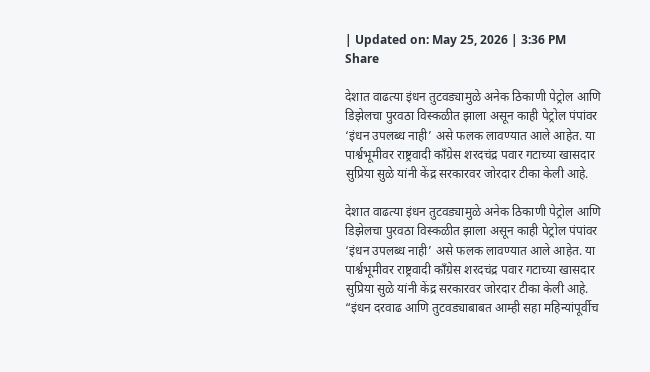| Updated on: May 25, 2026 | 3:36 PM
Share

देशात वाढत्या इंधन तुटवड्यामुळे अनेक ठिकाणी पेट्रोल आणि डिझेलचा पुरवठा विस्कळीत झाला असून काही पेट्रोल पंपांवर ‘इंधन उपलब्ध नाही’ असे फलक लावण्यात आले आहेत. या पार्श्वभूमीवर राष्ट्रवादी काँग्रेस शरदचंद्र पवार गटाच्या खासदार सुप्रिया सुळे यांनी केंद्र सरकारवर जोरदार टीका केली आहे.

देशात वाढत्या इंधन तुटवड्यामुळे अनेक ठिकाणी पेट्रोल आणि डिझेलचा पुरवठा विस्कळीत झाला असून काही पेट्रोल पंपांवर ‘इंधन उपलब्ध नाही’ असे फलक लावण्यात आले आहेत. या पार्श्वभूमीवर राष्ट्रवादी काँग्रेस शरदचंद्र पवार गटाच्या खासदार सुप्रिया सुळे यांनी केंद्र सरकारवर जोरदार टीका केली आहे. “इंधन दरवाढ आणि तुटवड्याबाबत आम्ही सहा महिन्यांपूर्वीच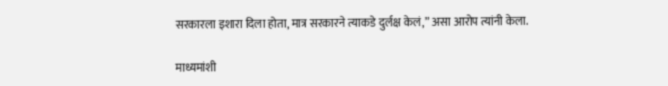सरकारला इशारा दिला होता, मात्र सरकारने त्याकडे दुर्लक्ष केलं,” असा आरोप त्यांनी केला.

माध्यमांशी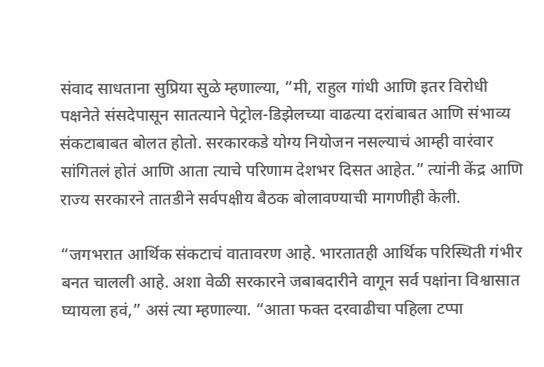संवाद साधताना सुप्रिया सुळे म्हणाल्या, “मी, राहुल गांधी आणि इतर विरोधी पक्षनेते संसदेपासून सातत्याने पेट्रोल-डिझेलच्या वाढत्या दरांबाबत आणि संभाव्य संकटाबाबत बोलत होतो. सरकारकडे योग्य नियोजन नसल्याचं आम्ही वारंवार सांगितलं होतं आणि आता त्याचे परिणाम देशभर दिसत आहेत.” त्यांनी केंद्र आणि राज्य सरकारने तातडीने सर्वपक्षीय बैठक बोलावण्याची मागणीही केली.

“जगभरात आर्थिक संकटाचं वातावरण आहे. भारतातही आर्थिक परिस्थिती गंभीर बनत चालली आहे. अशा वेळी सरकारने जबाबदारीने वागून सर्व पक्षांना विश्वासात घ्यायला हवं,” असं त्या म्हणाल्या. “आता फक्त दरवाढीचा पहिला टप्पा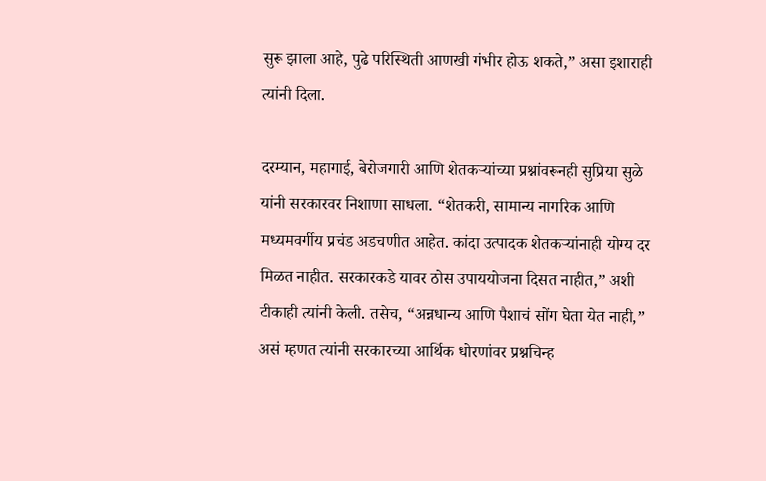सुरू झाला आहे, पुढे परिस्थिती आणखी गंभीर होऊ शकते,” असा इशाराही त्यांनी दिला.

दरम्यान, महागाई, बेरोजगारी आणि शेतकऱ्यांच्या प्रश्नांवरूनही सुप्रिया सुळे यांनी सरकारवर निशाणा साधला. “शेतकरी, सामान्य नागरिक आणि मध्यमवर्गीय प्रचंड अडचणीत आहेत. कांदा उत्पादक शेतकऱ्यांनाही योग्य दर मिळत नाहीत. सरकारकडे यावर ठोस उपाययोजना दिसत नाहीत,” अशी टीकाही त्यांनी केली. तसेच, “अन्नधान्य आणि पैशाचं सोंग घेता येत नाही,” असं म्हणत त्यांनी सरकारच्या आर्थिक धोरणांवर प्रश्नचिन्ह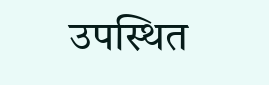उपस्थित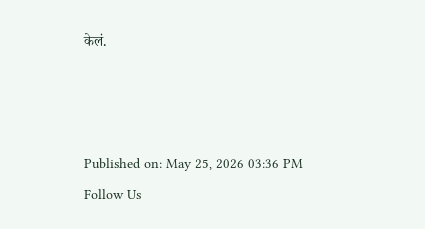केलं.



Published on: May 25, 2026 03:36 PM
Follow Us